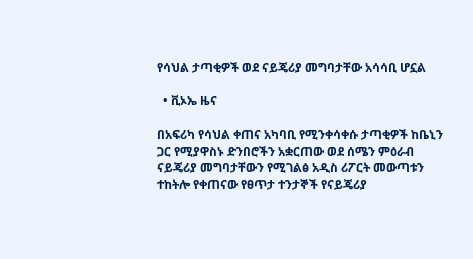የሳህል ታጣቂዎች ወደ ናይጄሪያ መግባታቸው አሳሳቢ ሆኗል

  • ቪኦኤ ዜና

በአፍሪካ የሳህል ቀጠና አካባቢ የሚንቀሳቀሱ ታጣቂዎች ከቤኒን ጋር የሚያዋስኑ ድንበሮችን አቋርጠው ወደ ሰሜን ምዕራብ ናይጄሪያ መግባታቸውን የሚገልፅ አዲስ ሪፖርት መውጣቱን ተከትሎ የቀጠናው የፀጥታ ተንታኞች የናይጄሪያ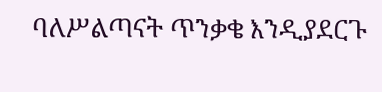ባለሥልጣናት ጥንቃቄ እንዲያደርጉ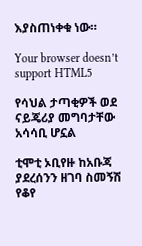እያስጠነቀቁ ነው።

Your browser doesn’t support HTML5

የሳህል ታጣቂዎች ወደ ናይጄሪያ መግባታቸው አሳሳቢ ሆኗል

ቲሞቲ ኦቢየዙ ከአቡጃ ያደረሰንን ዘገባ ስመኝሽ የቆየ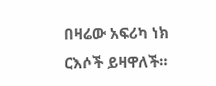በዛሬው አፍሪካ ነክ ርእሶች ይዛዋለች።